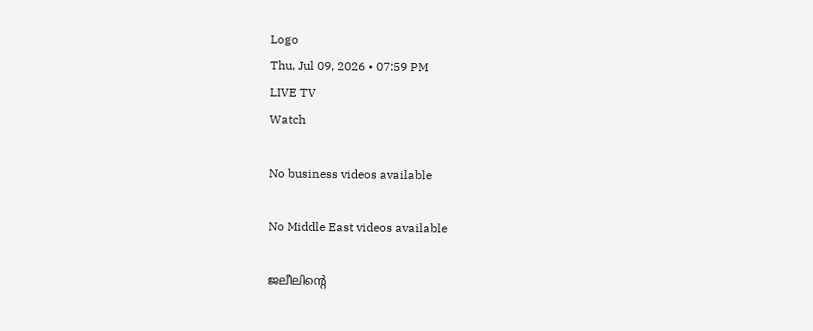Logo
Thu, Jul 09, 2026 • 07:59 PM
LIVE TV
Watch

No business videos available

No Middle East videos available

ജലീലിന്‍റെ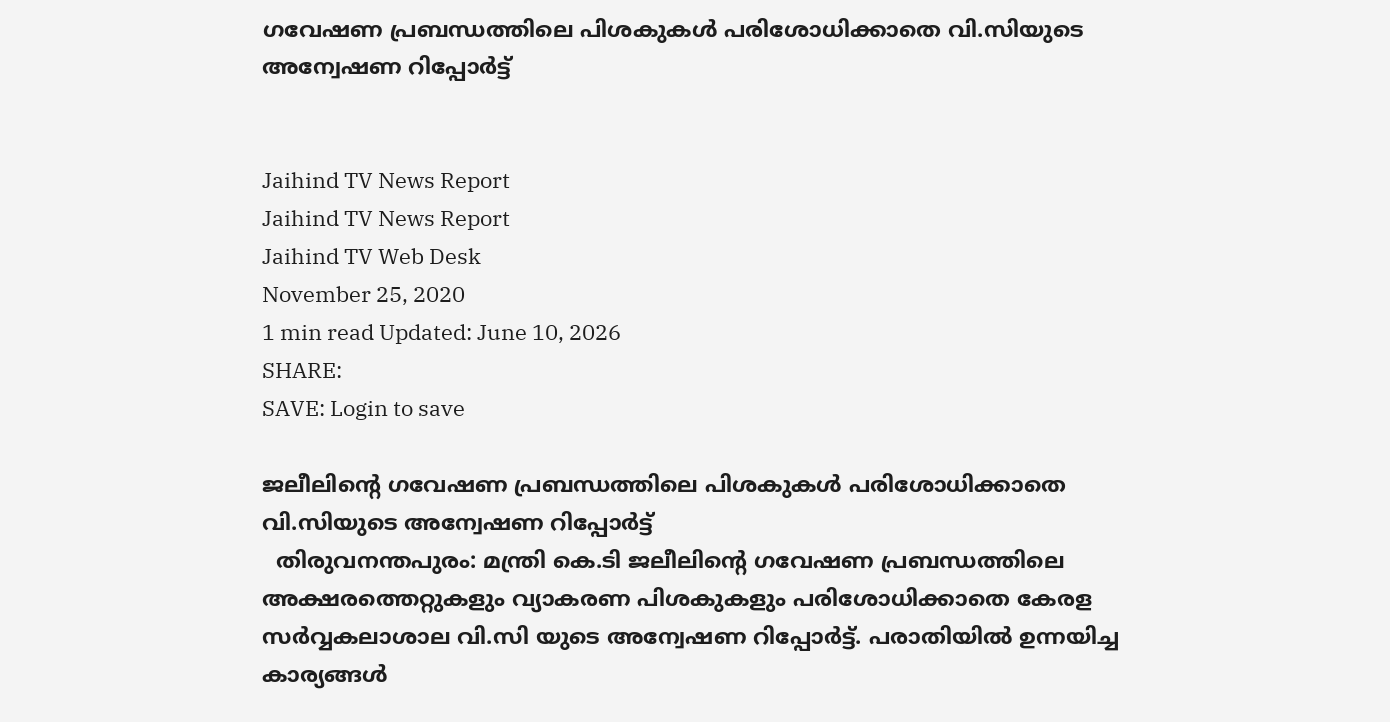ഗവേഷണ പ്രബന്ധത്തിലെ പിശകുകള്‍ പരിശോധിക്കാതെ വി.സിയുടെ അന്വേഷണ റിപ്പോർട്ട്


Jaihind TV News Report
Jaihind TV News Report
Jaihind TV Web Desk
November 25, 2020
1 min read Updated: June 10, 2026
SHARE:
SAVE: Login to save

ജലീലിന്‍റെ ഗവേഷണ പ്രബന്ധത്തിലെ പിശകുകള്‍ പരിശോധിക്കാതെ വി.സിയുടെ അന്വേഷണ റിപ്പോർട്ട്
  തിരുവനന്തപുരം: മന്ത്രി കെ.ടി ജലീലിന്‍റെ ഗവേഷണ പ്രബന്ധത്തിലെ അക്ഷരത്തെറ്റുകളും വ്യാകരണ പിശകുകളും പരിശോധിക്കാതെ കേരള സർവ്വകലാശാല വി.സി യുടെ അന്വേഷണ റിപ്പോർട്ട്. പരാതിയിൽ ഉന്നയിച്ച കാര്യങ്ങൾ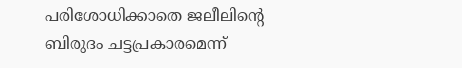പരിശോധിക്കാതെ ജലീലിന്‍റെ ബിരുദം ചട്ടപ്രകാരമെന്ന്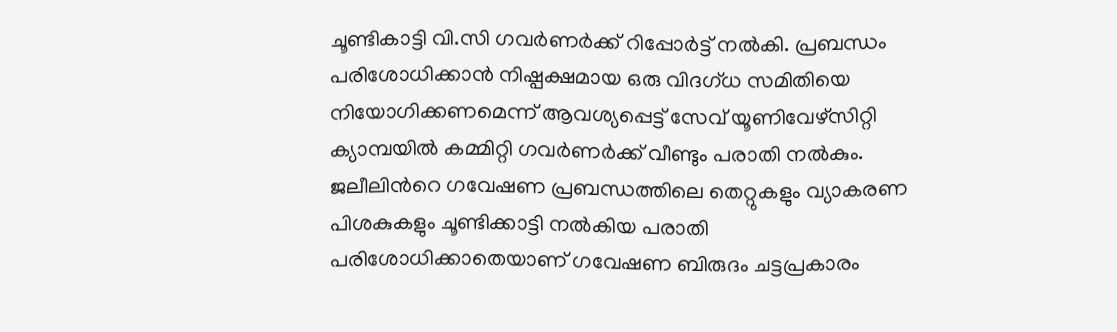ചൂണ്ടികാട്ടി വി.സി ഗവർണർക്ക് റിപ്പോർട്ട് നൽകി. പ്രബന്ധം പരിശോധിക്കാൻ നിഷ്പക്ഷമായ ഒരു വിദഗ്ധ സമിതിയെ നിയോഗിക്കണമെന്ന് ആവശ്യപ്പെട്ട് സേവ് യൂണിവേഴ്‌സിറ്റി ക്യാമ്പയിൽ കമ്മിറ്റി ഗവർണർക്ക് വീണ്ടും പരാതി നൽകും. ജലീലിന്‍റെ ഗവേഷണ പ്രബന്ധത്തിലെ തെറ്റുകളും വ്യാകരണ പിശകുകളും ചൂണ്ടിക്കാട്ടി നൽകിയ പരാതി പരിശോധിക്കാതെയാണ് ഗവേഷണ ബിരുദം ചട്ടപ്രകാരം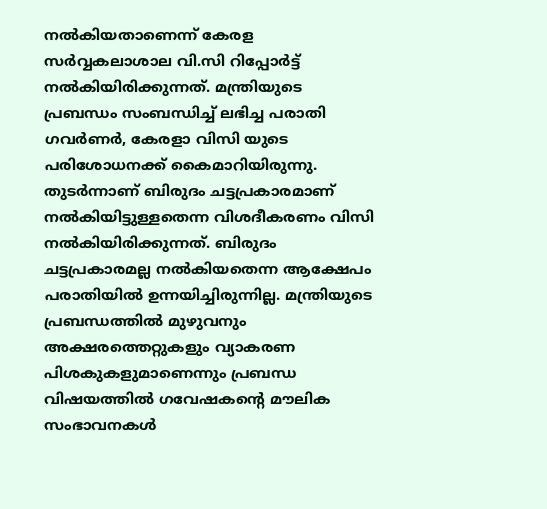നൽകിയതാണെന്ന് കേരള സർവ്വകലാശാല വി.സി റിപ്പോർട്ട് നൽകിയിരിക്കുന്നത്. മന്ത്രിയുടെ പ്രബന്ധം സംബന്ധിച്ച് ലഭിച്ച പരാതി ഗവർണർ, കേരളാ വിസി യുടെ പരിശോധനക്ക് കൈമാറിയിരുന്നു. തുടർന്നാണ് ബിരുദം ചട്ടപ്രകാരമാണ് നൽകിയിട്ടുള്ളതെന്ന വിശദീകരണം വിസി നൽകിയിരിക്കുന്നത്. ബിരുദം ചട്ടപ്രകാരമല്ല നൽകിയതെന്ന ആക്ഷേപം പരാതിയിൽ ഉന്നയിച്ചിരുന്നില്ല. മന്ത്രിയുടെ പ്രബന്ധത്തിൽ മുഴുവനും അക്ഷരത്തെറ്റുകളും വ്യാകരണ പിശകുകളുമാണെന്നും പ്രബന്ധ വിഷയത്തിൽ ഗവേഷകന്‍റെ മൗലിക സംഭാവനകൾ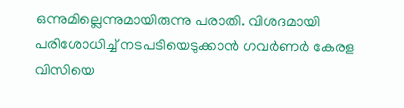ഒന്നുമില്ലെന്നുമായിരുന്നു പരാതി. വിശദമായി പരിശോധിച്ച് നടപടിയെടുക്കാൻ ഗവർണർ കേരള വിസിയെ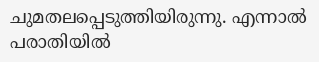ചുമതലപ്പെടുത്തിയിരുന്നു. എന്നാൽ പരാതിയിൽ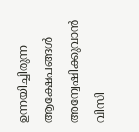ഉന്നയിച്ചിരുന്ന ആക്ഷേപങ്ങൾ അന്വേഷിക്കുവാൻ വിസി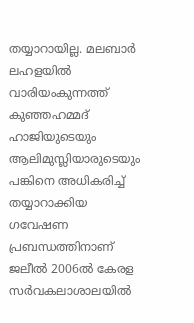തയ്യാറായില്ല. മലബാർ ലഹളയിൽ വാരിയംകുന്നത്ത് കുഞ്ഞഹമ്മദ് ഹാജിയുടെയും ആലിമുസ്ലിയാരുടെയും പങ്കിനെ അധികരിച്ച് തയ്യാറാക്കിയ ഗവേഷണ പ്രബന്ധത്തിനാണ് ജലീൽ 2006ൽ കേരള സർവകലാശാലയിൽ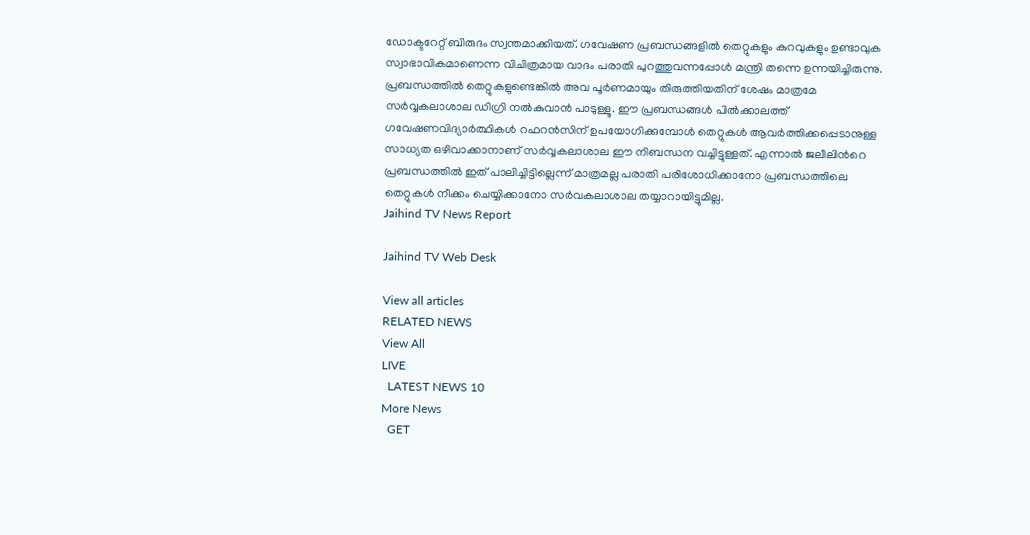ഡോക്ടറേറ്റ് ബിരുദം സ്വന്തമാക്കിയത്. ഗവേഷണ പ്രബന്ധങ്ങളിൽ തെറ്റുകളും കുറവുകളും ഉണ്ടാവുക സ്വാഭാവികമാണെന്ന വിചിത്രമായ വാദം പരാതി പുറത്തുവന്നപ്പോൾ മന്ത്രി തന്നെ ഉന്നയിച്ചിരുന്നു. പ്രബന്ധത്തിൽ തെറ്റുകളുണ്ടെങ്കിൽ അവ പൂർണമായും തിരുത്തിയതിന് ശേഷം മാത്രമേ സർവ്വകലാശാല ഡിഗ്രി നൽകുവാൻ പാടുള്ളൂ. ഈ പ്രബന്ധങ്ങൾ പിൽക്കാലത്ത് ഗവേഷണവിദ്യാർത്ഥികൾ റഫറൻസിന് ഉപയോഗിക്കുമ്പോൾ തെറ്റുകൾ ആവർത്തിക്കപ്പെടാനുള്ള സാധ്യത ഒഴിവാക്കാനാണ് സർവ്വകലാശാല ഈ നിബന്ധന വച്ചിട്ടുള്ളത്. എന്നാൽ ജലീലിന്‍റെ പ്രബന്ധത്തിൽ ഇത് പാലിച്ചിട്ടില്ലെന്ന് മാത്രമല്ല പരാതി പരിശോധിക്കാനോ പ്രബന്ധത്തിലെ തെറ്റുകൾ നീക്കം ചെയ്യിക്കാനോ സർവകലാശാല തയ്യാറായിട്ടുമില്ല.
Jaihind TV News Report

Jaihind TV Web Desk

View all articles
RELATED NEWS
View All
LIVE
  LATEST NEWS 10
More News
  GET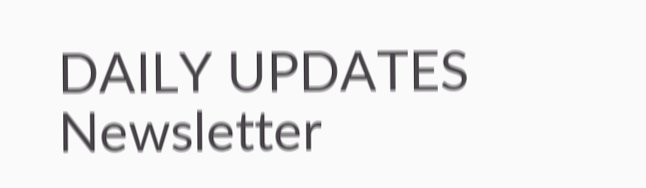DAILY UPDATES
Newsletter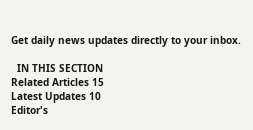Get daily news updates directly to your inbox.

  IN THIS SECTION
Related Articles 15
Latest Updates 10
Editor's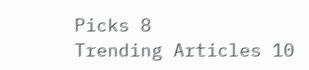Picks 8
Trending Articles 10